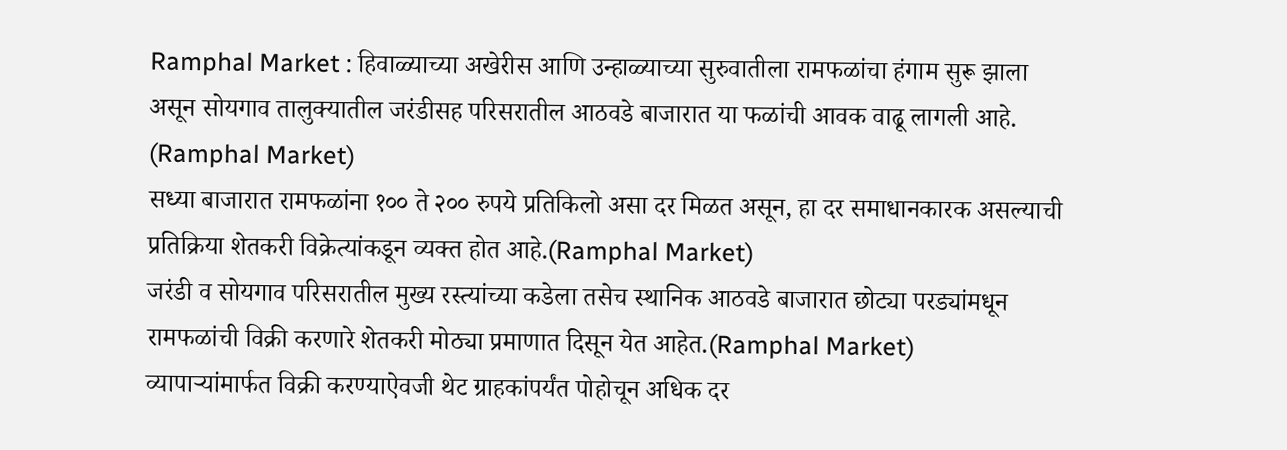Ramphal Market : हिवाळ्याच्या अखेरीस आणि उन्हाळ्याच्या सुरुवातीला रामफळांचा हंगाम सुरू झाला असून सोयगाव तालुक्यातील जरंडीसह परिसरातील आठवडे बाजारात या फळांची आवक वाढू लागली आहे. (Ramphal Market)
सध्या बाजारात रामफळांना १०० ते २०० रुपये प्रतिकिलो असा दर मिळत असून, हा दर समाधानकारक असल्याची प्रतिक्रिया शेतकरी विक्रेत्यांकडून व्यक्त होत आहे.(Ramphal Market)
जरंडी व सोयगाव परिसरातील मुख्य रस्त्यांच्या कडेला तसेच स्थानिक आठवडे बाजारात छोट्या परड्यांमधून रामफळांची विक्री करणारे शेतकरी मोठ्या प्रमाणात दिसून येत आहेत.(Ramphal Market)
व्यापाऱ्यांमार्फत विक्री करण्याऐवजी थेट ग्राहकांपर्यंत पोहोचून अधिक दर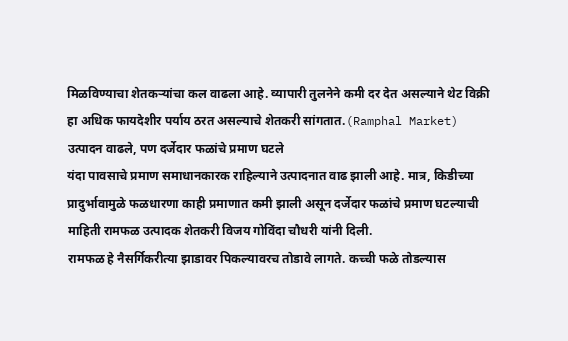मिळविण्याचा शेतकऱ्यांचा कल वाढला आहे. व्यापारी तुलनेने कमी दर देत असल्याने थेट विक्री हा अधिक फायदेशीर पर्याय ठरत असल्याचे शेतकरी सांगतात.(Ramphal Market)
उत्पादन वाढले, पण दर्जेदार फळांचे प्रमाण घटले
यंदा पावसाचे प्रमाण समाधानकारक राहिल्याने उत्पादनात वाढ झाली आहे. मात्र, किडीच्या प्रादुर्भावामुळे फळधारणा काही प्रमाणात कमी झाली असून दर्जेदार फळांचे प्रमाण घटल्याची माहिती रामफळ उत्पादक शेतकरी विजय गोविंदा चौधरी यांनी दिली.
रामफळ हे नैसर्गिकरीत्या झाडावर पिकल्यावरच तोडावे लागते. कच्ची फळे तोडल्यास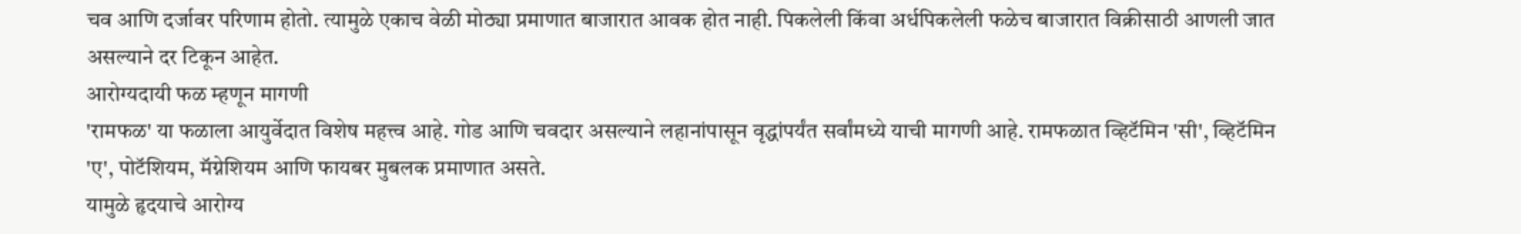चव आणि दर्जावर परिणाम होतो. त्यामुळे एकाच वेळी मोठ्या प्रमाणात बाजारात आवक होत नाही. पिकलेली किंवा अर्धपिकलेली फळेच बाजारात विक्रीसाठी आणली जात असल्याने दर टिकून आहेत.
आरोग्यदायी फळ म्हणून मागणी
'रामफळ' या फळाला आयुर्वेदात विशेष महत्त्व आहे. गोड आणि चवदार असल्याने लहानांपासून वृद्धांपर्यंत सर्वांमध्ये याची मागणी आहे. रामफळात व्हिटॅमिन 'सी', व्हिटॅमिन 'ए', पोटॅशियम, मॅग्नेशियम आणि फायबर मुबलक प्रमाणात असते.
यामुळे हृदयाचे आरोग्य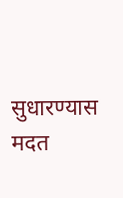सुधारण्यास मदत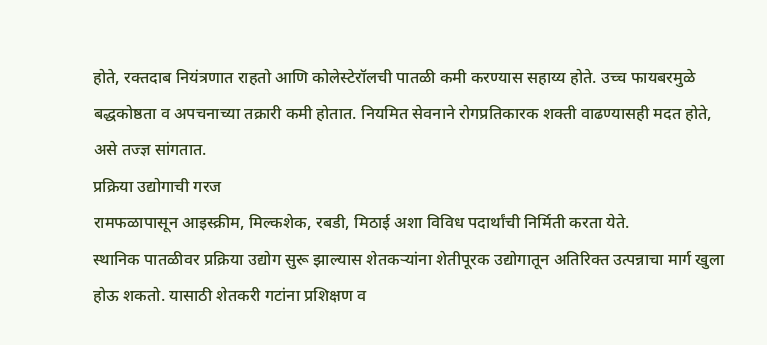होते, रक्तदाब नियंत्रणात राहतो आणि कोलेस्टेरॉलची पातळी कमी करण्यास सहाय्य होते. उच्च फायबरमुळे बद्धकोष्ठता व अपचनाच्या तक्रारी कमी होतात. नियमित सेवनाने रोगप्रतिकारक शक्ती वाढण्यासही मदत होते, असे तज्ज्ञ सांगतात.
प्रक्रिया उद्योगाची गरज
रामफळापासून आइस्क्रीम, मिल्कशेक, रबडी, मिठाई अशा विविध पदार्थांची निर्मिती करता येते.
स्थानिक पातळीवर प्रक्रिया उद्योग सुरू झाल्यास शेतकऱ्यांना शेतीपूरक उद्योगातून अतिरिक्त उत्पन्नाचा मार्ग खुला होऊ शकतो. यासाठी शेतकरी गटांना प्रशिक्षण व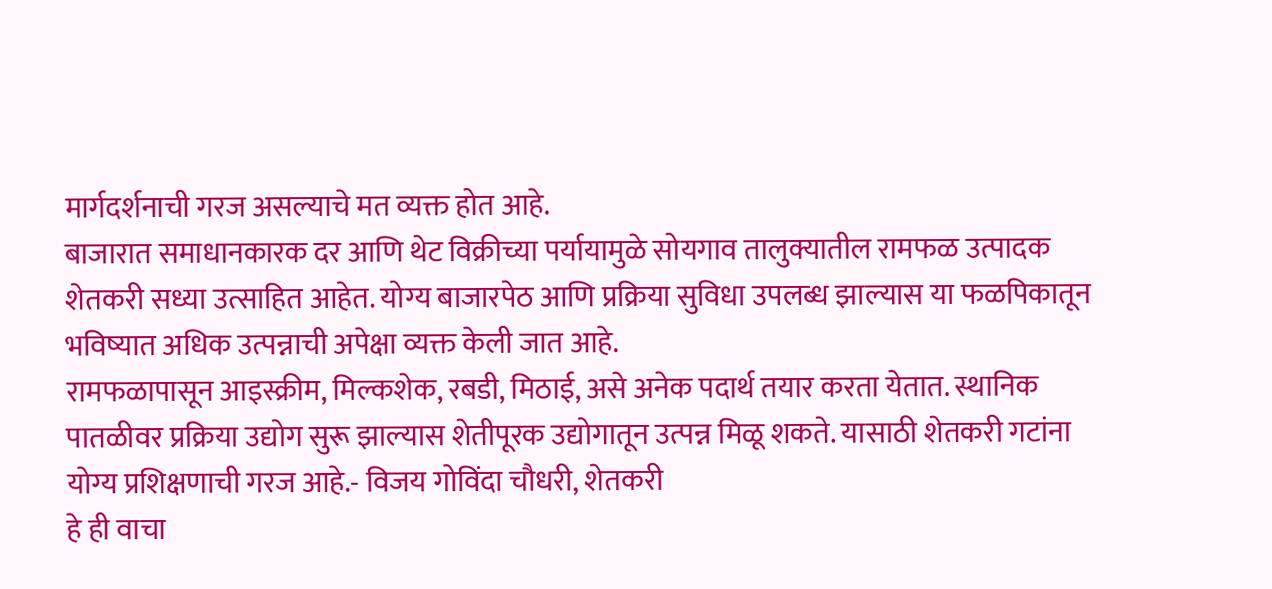मार्गदर्शनाची गरज असल्याचे मत व्यक्त होत आहे.
बाजारात समाधानकारक दर आणि थेट विक्रीच्या पर्यायामुळे सोयगाव तालुक्यातील रामफळ उत्पादक शेतकरी सध्या उत्साहित आहेत. योग्य बाजारपेठ आणि प्रक्रिया सुविधा उपलब्ध झाल्यास या फळपिकातून भविष्यात अधिक उत्पन्नाची अपेक्षा व्यक्त केली जात आहे.
रामफळापासून आइस्क्रीम, मिल्कशेक, रबडी, मिठाई, असे अनेक पदार्थ तयार करता येतात. स्थानिक पातळीवर प्रक्रिया उद्योग सुरू झाल्यास शेतीपूरक उद्योगातून उत्पन्न मिळू शकते. यासाठी शेतकरी गटांना योग्य प्रशिक्षणाची गरज आहे.- विजय गोविंदा चौधरी, शेतकरी
हे ही वाचा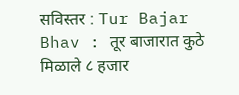सविस्तर : Tur Bajar Bhav : तूर बाजारात कुठे मिळाले ८ हजार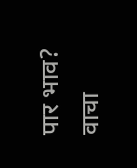पार भाव? वाचा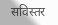सविस्तर